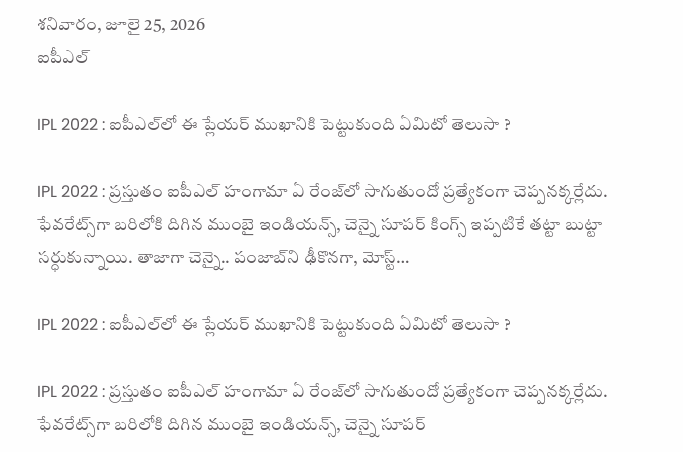శనివారం, జూలై 25, 2026
ఐపీఎల్

IPL 2022 : ఐపీఎల్‌లో ఈ ప్లేయ‌ర్ ముఖానికి పెట్టుకుంది ఏమిటో తెలుసా ?

IPL 2022 : ప్ర‌స్తుతం ఐపీఎల్ హంగామా ఏ రేంజ్‌లో సాగుతుందో ప్ర‌త్యేకంగా చెప్ప‌న‌క్క‌ర్లేదు. ఫేవ‌రేట్స్‌గా బ‌రిలోకి దిగిన ముంబై ఇండియ‌న్స్, చెన్నై సూప‌ర్ కింగ్స్ ఇప్ప‌టికే త‌ట్టా బుట్టా స‌ర్ధుకున్నాయి. తాజాగా చెన్నై.. పంజాబ్‌ని ఢీకొన‌గా, మోస్ట్…

IPL 2022 : ఐపీఎల్‌లో ఈ ప్లేయ‌ర్ ముఖానికి పెట్టుకుంది ఏమిటో తెలుసా ?

IPL 2022 : ప్ర‌స్తుతం ఐపీఎల్ హంగామా ఏ రేంజ్‌లో సాగుతుందో ప్ర‌త్యేకంగా చెప్ప‌న‌క్క‌ర్లేదు. ఫేవ‌రేట్స్‌గా బ‌రిలోకి దిగిన ముంబై ఇండియ‌న్స్, చెన్నై సూప‌ర్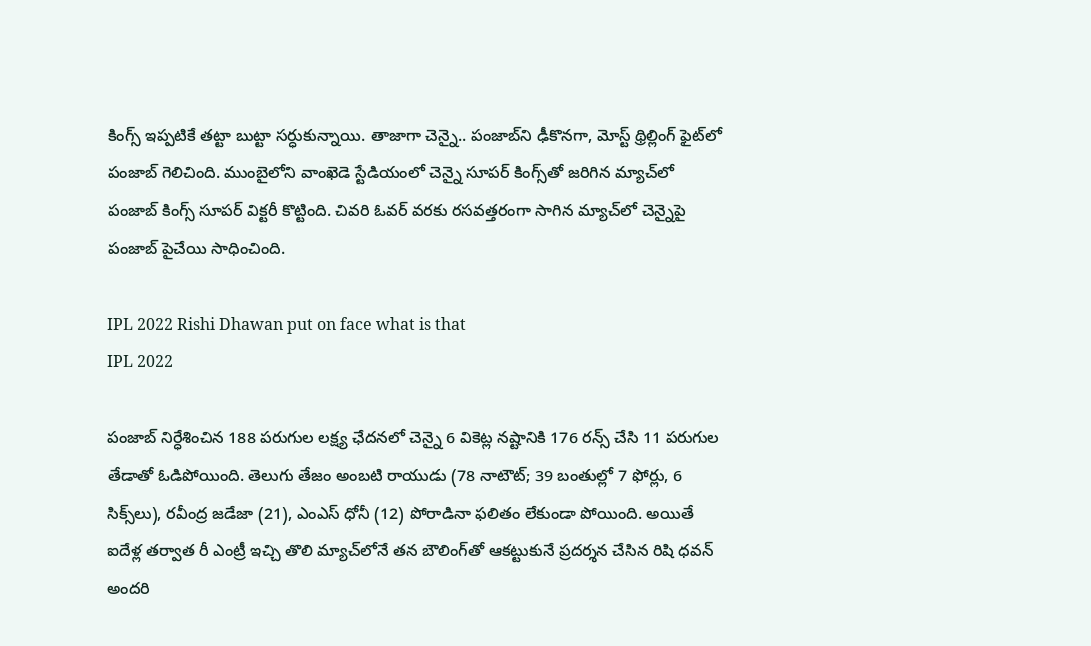కింగ్స్ ఇప్ప‌టికే త‌ట్టా బుట్టా స‌ర్ధుకున్నాయి. తాజాగా చెన్నై.. పంజాబ్‌ని ఢీకొన‌గా, మోస్ట్ థ్రిల్లింగ్ ఫైట్‌లో పంజాబ్ గెలిచింది. ముంబైలోని వాంఖెడె స్టేడియంలో చెన్నై సూపర్ కింగ్స్‌తో జరిగిన మ్యాచ్‌లో పంజాబ్ కింగ్స్ సూపర్ విక్టరీ కొట్టింది. చివరి ఓవర్ వరకు రసవత్తరంగా సాగిన మ్యాచ్‌లో చెన్నైపై పంజాబ్‌ పైచేయి సాధించింది.

IPL 2022 Rishi Dhawan put on face what is that
IPL 2022

పంజాబ్‌ నిర్ధేశించిన 188 పరుగుల లక్ష్య ఛేదనలో చెన్నై 6 వికెట్ల నష్టానికి 176 రన్స్ చేసి 11 పరుగుల తేడాతో ఓడిపోయింది. తెలుగు తేజం అంబటి రాయుడు (78 నాటౌట్; 39 బంతుల్లో 7 ఫోర్లు, 6 సిక్స్‌లు), రవీంద్ర జడేజా (21), ఎంఎస్ ధోనీ (12) పోరాడినా ఫలితం లేకుండా పోయింది. అయితే ఐదేళ్ల తర్వాత రీ ఎంట్రీ ఇచ్చి తొలి మ్యాచ్‌లోనే తన బౌలింగ్‌తో ఆకట్టుకునే ప్రదర్శన చేసిన రిషి ధ‌వ‌న్ అంద‌రి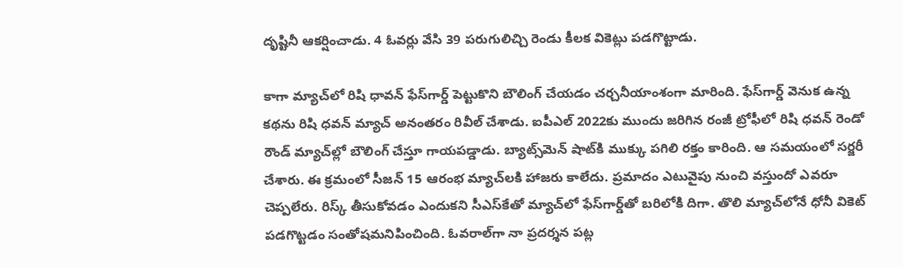దృష్టినీ ఆక‌ర్షించాడు. 4 ఓవర్లు వేసి 39 పరుగులిచ్చి రెండు కీలక వికెట్లు పడగొట్టాడు.

కాగా మ్యాచ్‌లో రిషి ధావన్‌ ఫేస్‌గార్డ్‌ పెట్టుకొని బౌలింగ్‌ చేయడం చర్చనీయాంశంగా మారింది. ఫేస్‌గార్డ్‌ వెనుక ఉన్న కథను రిషి ధవన్‌ మ్యాచ్‌ అనంతరం రివీల్‌ చేశాడు. ఐపీఎల్‌ 2022కు ముందు జరిగిన రంజీ ట్రోఫీలో రిషి ధవన్‌ రెండో రౌండ్‌ మ్యాచ్‌ల్లో బౌలింగ్‌ చేస్తూ గాయపడ్డాడు. బ్యాట్స్‌మెన్ షాట్‌కి ముక్కు ప‌గిలి ర‌క్తం కారింది. ఆ స‌మ‌యంలో స‌ర్జ‌రీ చేశారు. ఈ క్ర‌మంలో సీజ‌న్ 15 ఆరంభ మ్యాచ్‌ల‌కి హాజ‌రు కాలేదు. ప్రమాదం ఎటువైపు నుంచి వస్తుందో ఎవరూ చెప్పలేరు. రిస్క్‌ తీసుకోవడం ఎందుకని సీఎస్‌కేతో మ్యాచ్‌లో ఫేస్‌గార్డ్‌తో బరిలోకి దిగా. తొలి మ్యాచ్‌లోనే ధోనీ వికెట్‌ పడగొట్టడం సంతోషమనిపించింది. ఓవరాల్‌గా నా ప్రదర్శన పట్ల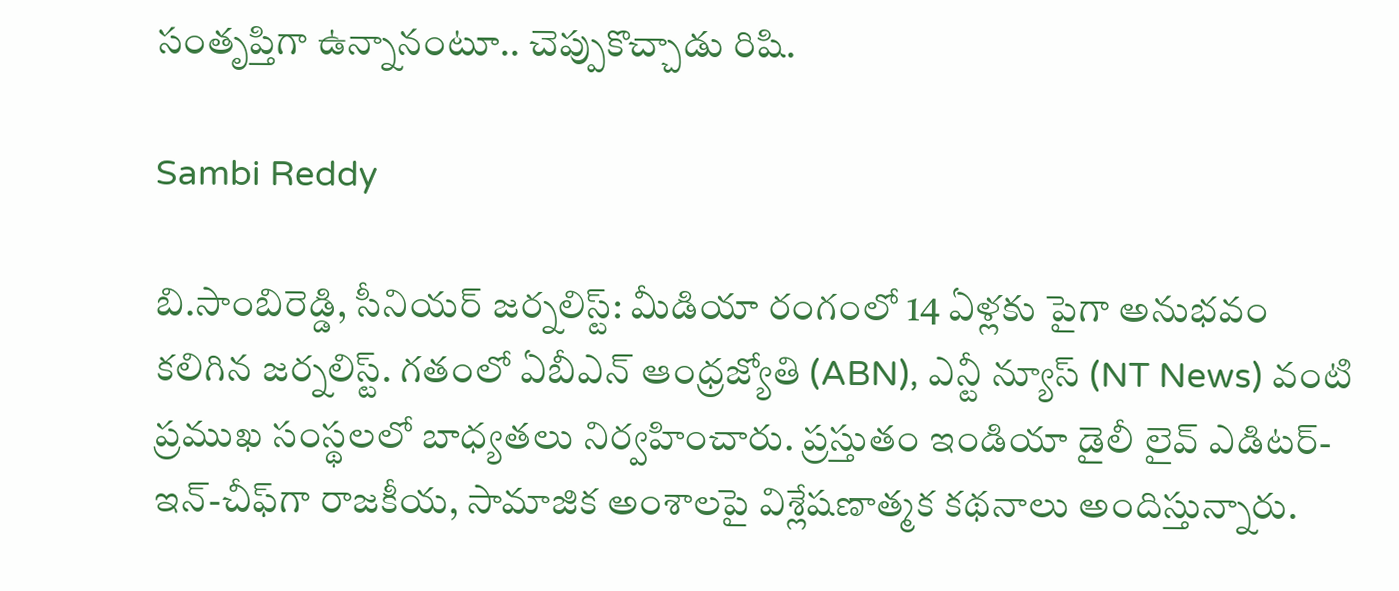సంతృప్తిగా ఉన్నానంటూ.. చెప్పుకొచ్చాడు రిషి.

Sambi Reddy

బి.సాంబిరెడ్డి, సీనియర్ జర్నలిస్ట్: మీడియా రంగంలో 14 ఏళ్లకు పైగా అనుభవం కలిగిన జర్నలిస్ట్. గతంలో ఏబీఎన్ ఆంధ్ర‌జ్యోతి (ABN), ఎన్టీ న్యూస్ (NT News) వంటి ప్రముఖ సంస్థలలో బాధ్యతలు నిర్వహించారు. ప్రస్తుతం ఇండియా డైలీ లైవ్ ఎడిటర్-ఇన్-చీఫ్‌గా రాజకీయ, సామాజిక అంశాలపై విశ్లేషణాత్మక కథనాలు అందిస్తున్నారు.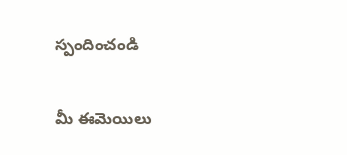స్పందించండి

మీ ఈమెయిలు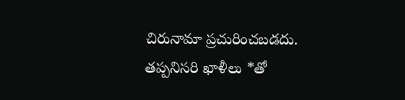చిరునామా ప్రచురించబడదు. తప్పనిసరి ఖాళీలు *తో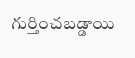గుర్తించబడ్డాయి